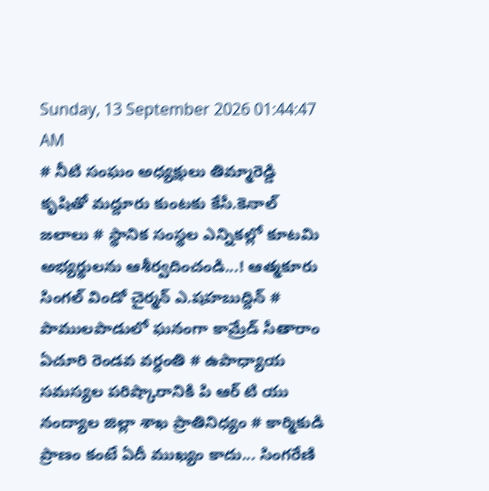Sunday, 13 September 2026 01:44:47 AM
# నీటి సంఘం అధ్యక్షులు తిమ్మారెడ్డి కృషితో మద్దూరు కుంటకు కేసీ.కెనాల్ జలాలు # స్థానిక సంస్థల ఎన్నికల్లో కూటమి అభ్యర్థులను ఆశీర్వదించండి...! ఆత్మకూరు సింగల్ విండో చైర్మన్ ఎ.షహబుద్దిన్ # పాములపాడులో ఘనంగా కామ్రేడ్ సీతారాం ఏచూరి రెండవ వర్ధంతి # ఉపాధ్యాయ సమస్యల పరిష్కారానికి పి ఆర్ టి యు నంద్యాల జిల్లా శాఖ ప్రాతినిధ్యం # కార్మికుడి ప్రాణం కంటే ఏదీ ముఖ్యం కాదు... సింగరేణి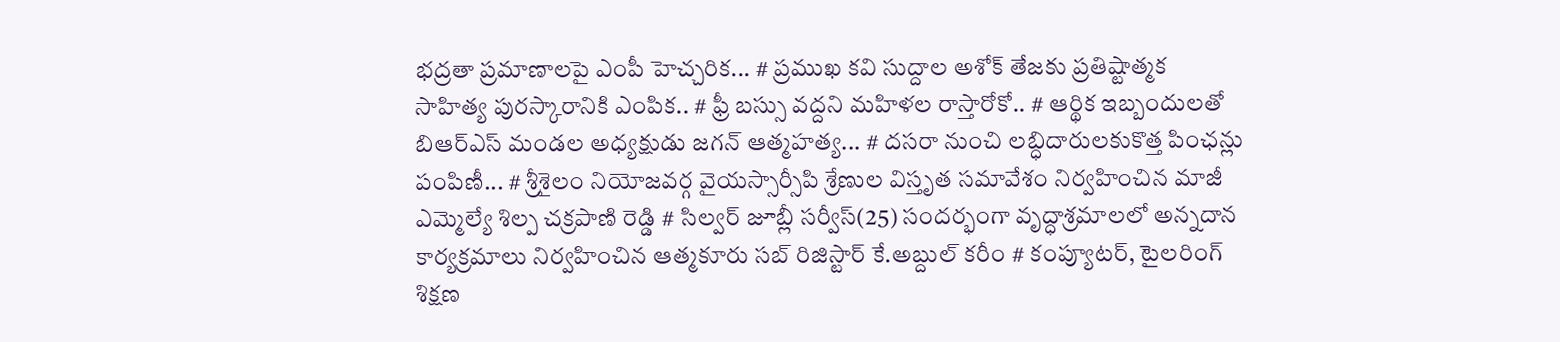భద్రతా ప్రమాణాలపై ఎంపీ హెచ్చరిక... # ప్రముఖ కవి సుద్దాల అశోక్ తేజకు ప్రతిష్టాత్మక సాహిత్య పురస్కారానికి ఎంపిక.. # ఫ్రీ బస్సు వద్దని మహిళల రాస్తారోకో.. # ఆర్థిక ఇబ్బందులతో బిఆర్ఎస్ మండల అధ్యక్షుడు జగన్ ఆత్మహత్య... # దసరా నుంచి లబ్ధిదారులకుకొత్త పింఛన్లు పంపిణీ... # శ్రీశైలం నియోజవర్గ వైయస్సార్సీపి శ్రేణుల విస్తృత సమావేశం నిర్వహించిన మాజీ ఎమ్మెల్యే శిల్ప చక్రపాణి రెడ్డి # సిల్వర్ జూబ్లీ సర్వీస్(25) సందర్భంగా వృద్ధాశ్రమాలలో అన్నదాన కార్యక్రమాలు నిర్వహించిన ఆత్మకూరు సబ్ రిజిస్టార్ కే.అబ్దుల్ కరీం # కంప్యూటర్, టైలరింగ్ శిక్షణ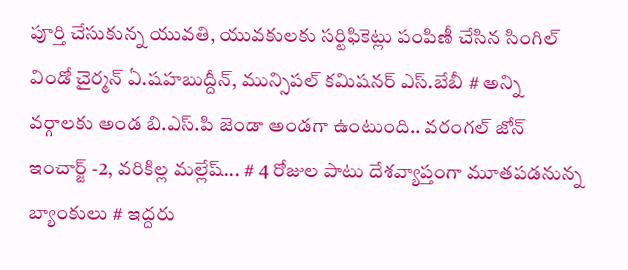పూర్తి చేసుకున్న యువతి, యువకులకు సర్టిఫికెట్లు పంపిణీ చేసిన సింగిల్ విండో చైర్మన్ ఏ.షహబుద్దీన్, మున్సిపల్ కమిషనర్ ఎస్.బేబీ # అన్ని వర్గాలకు అండ బి.ఎస్.పి జెండా అండగా ఉంటుంది.. వరంగల్ జోన్ ఇంచార్జ్ -2, వరికిల్ల మల్లేష్... # 4 రోజుల పాటు దేశవ్యాప్తంగా మూతపడనున్న బ్యాంకులు # ఇద్దరు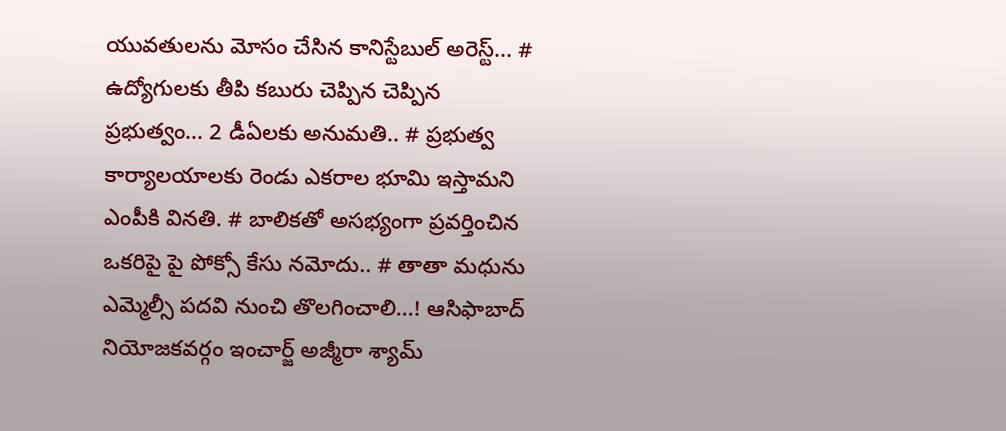యువతులను మోసం చేసిన కానిస్టేబుల్ అరెస్ట్... # ఉద్యోగులకు తీపి కబురు చెప్పిన చెప్పిన ప్రభుత్వం... 2 డీఏలకు అనుమతి.. # ప్రభుత్వ కార్యాలయాలకు రెండు ఎకరాల భూమి ఇస్తామని ఎంపీకి వినతి. # బాలికతో అసభ్యంగా ప్రవర్తించిన ఒకరిపై పై పోక్సో కేసు నమోదు.. # తాతా మధును ఎమ్మెల్సీ పదవి నుంచి తొలగించాలి...! ఆసిఫాబాద్ నియోజకవర్గం ఇంచార్జ్ అజ్మీరా శ్యామ్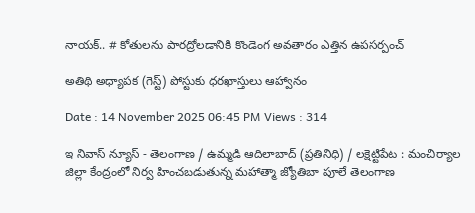నాయక్.. # కోతులను పారద్రోలడానికి కొండెంగ అవతారం ఎత్తిన ఉపసర్పంచ్

అతిథి అధ్యాపక (గెస్ట్) పోస్టుకు ధరఖాస్తులు ఆహ్వానం

Date : 14 November 2025 06:45 PM Views : 314

ఇ నివాస్ న్యూస్ - తెలంగాణ / ఉమ్మడి ఆదిలాబాద్ (ప్రతినిధి) / లక్షెట్టిపేట : మంచిర్యాల జిల్లా కేంద్రంలో నిర్వ హించబడుతున్న మహాత్మా జ్యోతిబా పూలే తెలంగాణ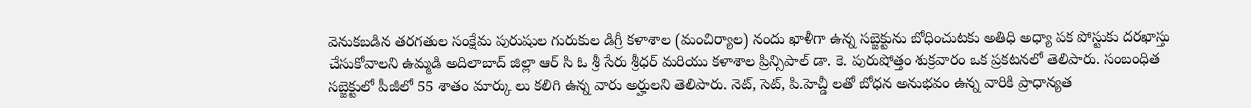వెనుకబడిన తరగతుల సంక్షేమ పురుషుల గురుకుల డిగ్రీ కళాశాల (మంచిర్యాల) నందు ఖాళీగా ఉన్న సబ్జెక్టును బోధించుటకు అతిధి అధ్యా పక పోస్టుకు దరఖాస్తు చేసుకోవాలని ఉమ్మడి అదిలాబాద్ జిల్లా ఆర్ సి ఓ శ్రీ సేరు శ్రీధర్ మరియు కళాశాల ప్రిన్సిపాల్ డా. కె. పురుషోత్తం శుక్రవారం ఒక ప్రకటనలో తెలిపారు. సంబంధిత సబ్జెక్టులో పీజీలో 55 శాతం మార్కు లు కలిగి ఉన్న వారు అర్హులని తెలిపారు. నెట్, సెట్, పి.హెచ్డీ లతో బోధన అనుభవం ఉన్న వారికి ప్రాధాన్యత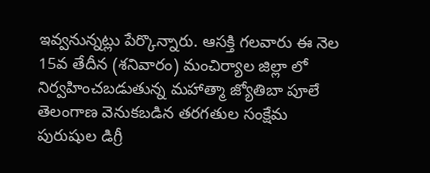ఇవ్వనున్నట్లు పేర్కొన్నారు. ఆసక్తి గలవారు ఈ నెల 15వ తేదీన (శనివారం) మంచిర్యాల జిల్లా లో నిర్వహించబడుతున్న మహాత్మా జ్యోతిబా పూలే తెలంగాణ వెనుకబడిన తరగతుల సంక్షేమ పురుషుల డిగ్రీ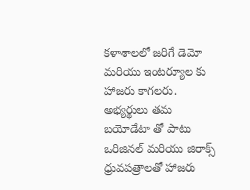కళాశాలలో జరిగే డెమో మరియు ఇంటర్యూల కు హాజరు కాగలరు. అభ్యర్థులు తమ బయోడేటా తో పాటు ఒరిజినల్ మరియు జిరాక్స్ ధ్రువపత్రాలతో హాజరు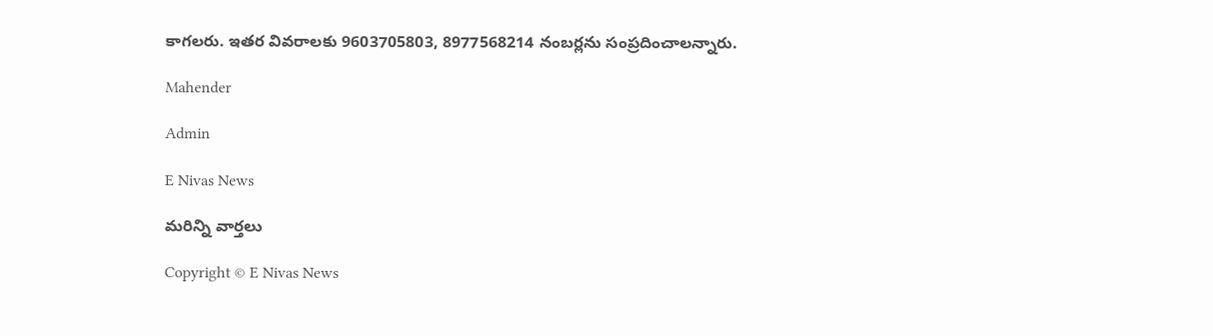కాగలరు. ఇతర వివరాలకు 9603705803, 8977568214 నంబర్లను సంప్రదించాలన్నారు.

Mahender

Admin

E Nivas News

మరిన్ని వార్తలు

Copyright © E Nivas News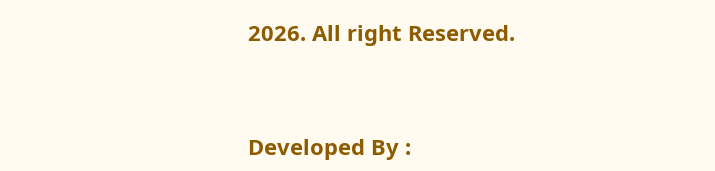2026. All right Reserved.



Developed By :